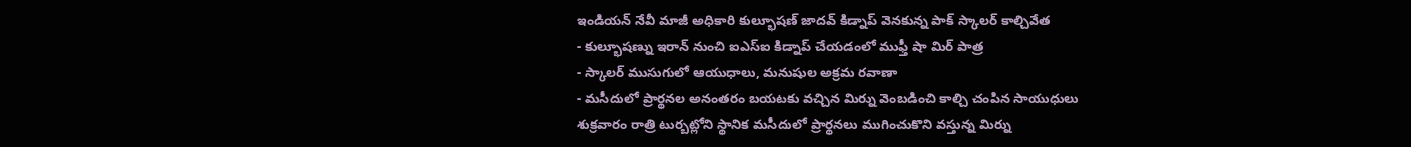ఇండియన్ నేవీ మాజీ అధికారి కుల్భూషణ్ జాదవ్ కిడ్నాప్ వెనకున్న పాక్ స్కాలర్ కాల్చివేత
- కుల్భూషణ్ను ఇరాన్ నుంచి ఐఎస్ఐ కిడ్నాప్ చేయడంలో ముఫ్తీ షా మిర్ పాత్ర
- స్కాలర్ ముసుగులో ఆయుధాలు, మనుషుల అక్రమ రవాణా
- మసీదులో ప్రార్థనల అనంతరం బయటకు వచ్చిన మిర్ను వెంబడించి కాల్చి చంపిన సాయుధులు
శుక్రవారం రాత్రి టుర్బట్లోని స్థానిక మసీదులో ప్రార్థనలు ముగించుకొని వస్తున్న మిర్ను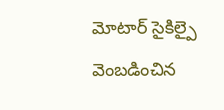మోటార్ సైకిల్పై వెంబడించిన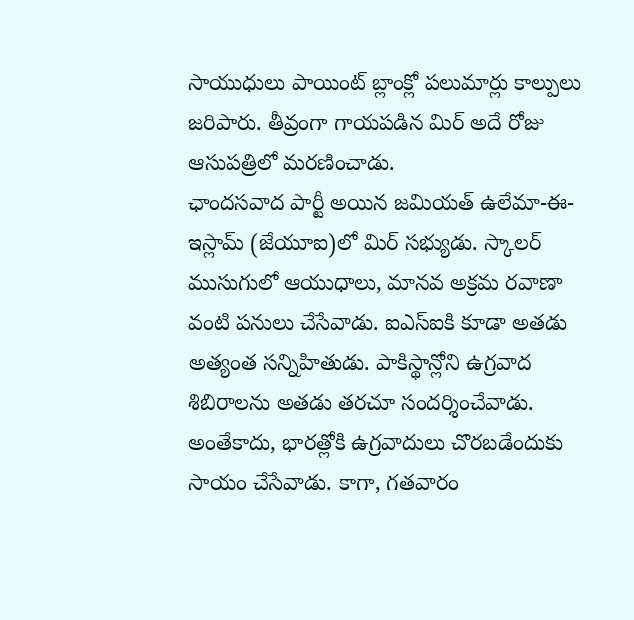సాయుధులు పాయింట్ బ్లాంక్లో పలుమార్లు కాల్పులు జరిపారు. తీవ్రంగా గాయపడిన మిర్ అదే రోజు ఆసుపత్రిలో మరణించాడు.
ఛాందసవాద పార్టీ అయిన జమియత్ ఉలేమా-ఈ-ఇస్లామ్ (జేయూఐ)లో మిర్ సభ్యుడు. స్కాలర్ ముసుగులో ఆయుధాలు, మానవ అక్రమ రవాణా వంటి పనులు చేసేవాడు. ఐఎస్ఐకి కూడా అతడు అత్యంత సన్నిహితుడు. పాకిస్థాన్లోని ఉగ్రవాద శిబిరాలను అతడు తరచూ సందర్శించేవాడు. అంతేకాదు, భారత్లోకి ఉగ్రవాదులు చొరబడేందుకు సాయం చేసేవాడు. కాగా, గతవారం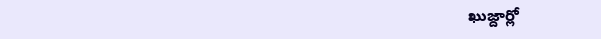ఖుజ్దార్లో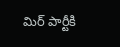మిర్ పార్టీకి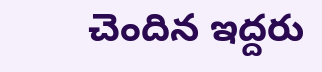చెందిన ఇద్దరు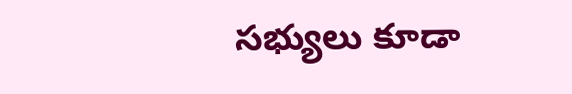సభ్యులు కూడా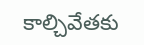కాల్చివేతకు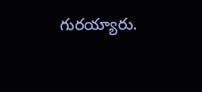గురయ్యారు.